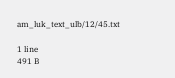am_luk_text_ulb/12/45.txt

1 line
491 B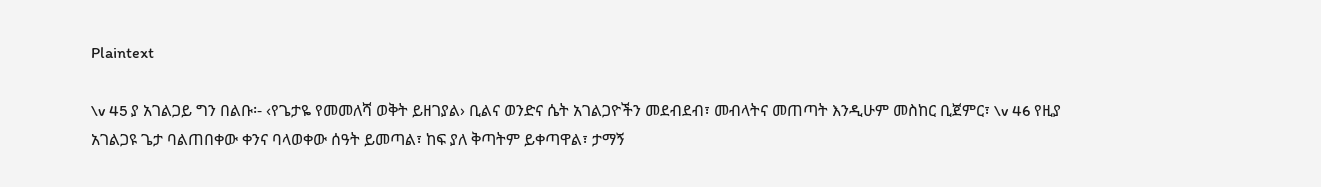Plaintext

\v 45 ያ አገልጋይ ግን በልቡ፡- ‹የጌታዬ የመመለሻ ወቅት ይዘገያል› ቢልና ወንድና ሴት አገልጋዮችን መደብደብ፣ መብላትና መጠጣት እንዲሁም መስከር ቢጀምር፣ \v 46 የዚያ አገልጋዩ ጌታ ባልጠበቀው ቀንና ባላወቀው ሰዓት ይመጣል፣ ከፍ ያለ ቅጣትም ይቀጣዋል፣ ታማኝ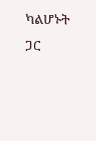ካልሆኑት ጋር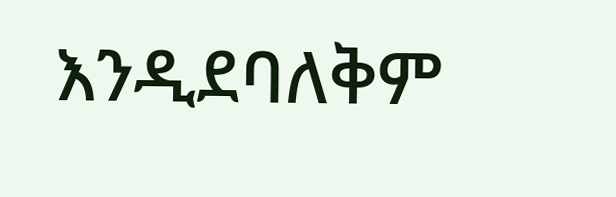እንዲደባለቅም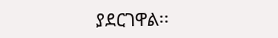ያደርገዋል፡፡